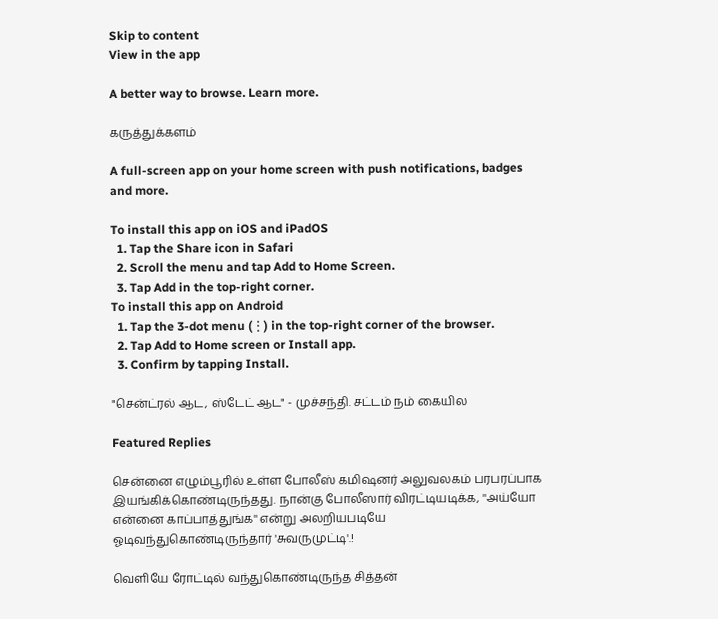Skip to content
View in the app

A better way to browse. Learn more.

கருத்துக்களம்

A full-screen app on your home screen with push notifications, badges and more.

To install this app on iOS and iPadOS
  1. Tap the Share icon in Safari
  2. Scroll the menu and tap Add to Home Screen.
  3. Tap Add in the top-right corner.
To install this app on Android
  1. Tap the 3-dot menu (⋮) in the top-right corner of the browser.
  2. Tap Add to Home screen or Install app.
  3. Confirm by tapping Install.

"சென்ட்ரல் ஆட, ஸ்டேட் ஆட" - முச்சந்தி. சட்டம் நம் கையில

Featured Replies

சென்னை எழும்பூரில் உள்ள போலீஸ் கமிஷனர் அலுவலகம் பரபரப்பாக இயங்கிக்கொண்டிருந்தது. நான்கு போலீஸார் விரட்டியடிக்க, ''அய்யோ என்னை காப்பாத்துங்க'' என்று அலறியபடியே ஓடிவந்துகொண்டிருந்தார் 'சுவருமுட்டி'.!

வெளியே ரோட்டில் வந்துகொண்டிருந்த சித்தன்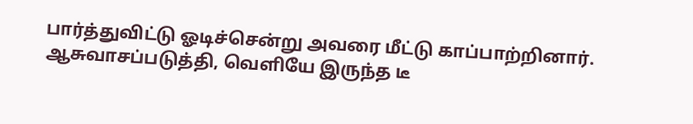பார்த்துவிட்டு ஓடிச்சென்று அவரை மீட்டு காப்பாற்றினார். ஆசுவாசப்படுத்தி, வெளியே இருந்த டீ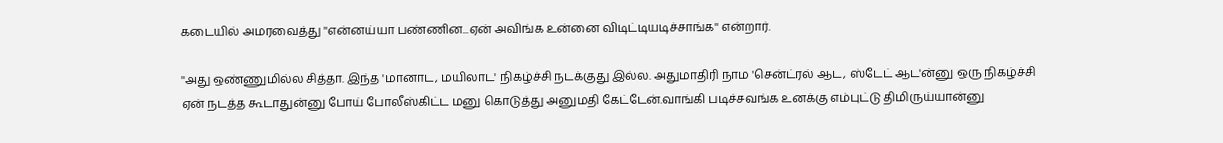கடையில் அமரவைத்து ''என்னய்யா பண்ணின...ஏன் அவிங்க உன்னை விடிட்டியடிச்சாங்க'' என்றார்.

''அது ஒண்ணுமில்ல சித்தா. இந்த 'மானாட, மயிலாட' நிகழ்ச்சி நடக்குது இல்ல. அதுமாதிரி நாம 'சென்ட்ரல் ஆட, ஸ்டேட் ஆட'ன்னு ஒரு நிகழ்ச்சி ஏன் நடத்த கூடாதுன்னு போய் போலீஸ்கிட்ட மனு கொடுத்து அனுமதி கேட்டேன்.வாங்கி படிச்சவங்க உனக்கு எம்புட்டு திமிருய்யான்னு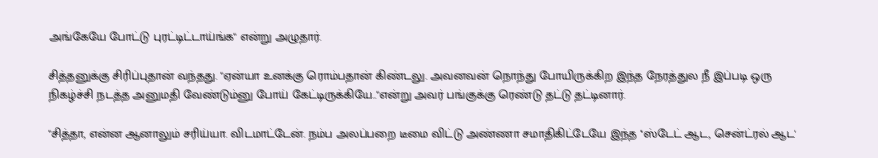அங்கேயே போட்டு புரட்டிட்டாய்ங்க" என்று அழுதார்.

சித்தனுக்கு சிரிப்புதான் வந்தது. "ஏன்யா உனக்கு ரொம்பதான் கிண்டலு. அவனவன் நொந்து போயிருக்கிற இந்த நேரத்துல நீ இப்படி ஒரு நிகழ்ச்சி நடத்த அனுமதி வேண்டும்னு போய் கேட்டிருக்கியே.."என்று அவர் பங்குக்கு ரெண்டு தட்டு தட்டினார்.

"சித்தா, என்ன ஆனாலும் சரிய்யா. விடமாட்டேன். நம்ப அலப்பறை டீமை விட்டு அண்ணா சமாதிகிட்டேயே இந்த ''ஸ்டேட் ஆட, சென்ட்ரல் ஆட'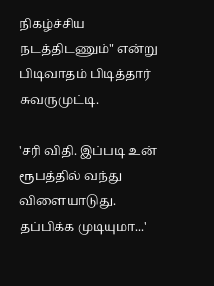நிகழ்ச்சிய நடத்திடணும்" என்று பிடிவாதம் பிடித்தார் சுவருமுட்டி.

'சரி விதி. இப்படி உன் ரூபத்தில் வந்து விளையாடுது. தப்பிக்க முடியுமா...'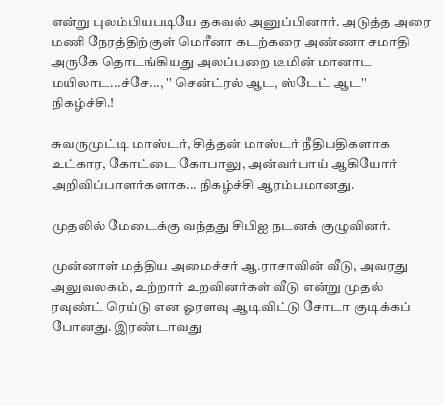என்று புலம்பியபடியே தகவல் அனுப்பினார். அடுத்த அரை மணி நேரத்திற்குள் மெரீனா கடற்கரை அண்ணா சமாதி அருகே தொடங்கியது அலப்பறை டீமின் மானாட மயிலாட...ச்சே..., '' சென்ட்ரல் ஆட, ஸ்டேட் ஆட'' நிகழ்ச்சி.!

சுவருமுட்டி மாஸ்டர், சித்தன் மாஸ்டர் நீதிபதிகளாக உட்கார, கோட்டை கோபாலு, அன்வர்பாய் ஆகியோர் அறிவிப்பாளர்களாக... நிகழ்ச்சி ஆரம்பமானது.

முதலில் மேடைக்கு வந்தது சிபிஐ நடனக் குழுவினர்.

முன்னாள் மத்திய அமைச்சர் ஆ.ராசாவின் வீடு, அவரது அலுவலகம், உற்றார் உறவினர்கள் வீடு என்று முதல் ரவுண்ட் ரெய்டு என ஓரளவு ஆடிவிட்டு சோடா குடிக்கப் போனது. இரண்டாவது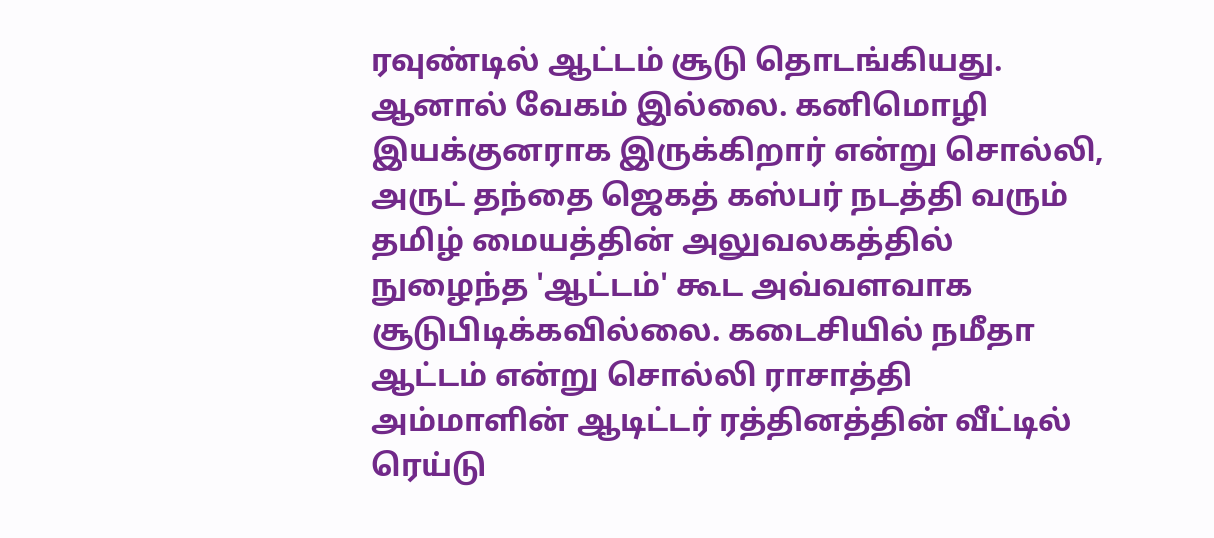ரவுண்டில் ஆட்டம் சூடு தொடங்கியது. ஆனால் வேகம் இல்லை. கனிமொழி இயக்குனராக இருக்கிறார் என்று சொல்லி, அருட் தந்தை ஜெகத் கஸ்பர் நடத்தி வரும் தமிழ் மையத்தின் அலுவலகத்தில் நுழைந்த 'ஆட்டம்' கூட அவ்வளவாக சூடுபிடிக்கவில்லை. கடைசியில் நமீதா ஆட்டம் என்று சொல்லி ராசாத்தி அம்மாளின் ஆடிட்டர் ரத்தினத்தின் வீட்டில் ரெய்டு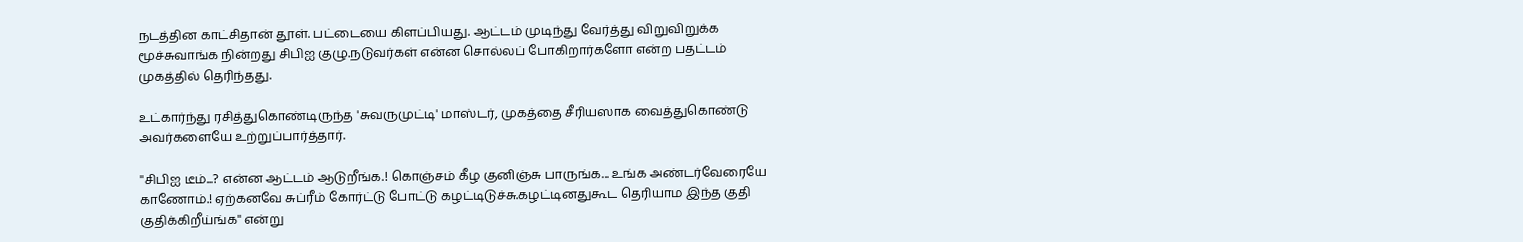நடத்தின காட்சிதான் தூள். பட்டையை கிளப்பியது. ஆட்டம் முடிந்து வேர்த்து விறுவிறுக்க மூச்சுவாங்க நின்றது சிபிஐ குழு.நடுவர்கள் என்ன சொல்லப் போகிறார்களோ என்ற பதட்டம் முகத்தில் தெரிந்தது.

உட்கார்ந்து ரசித்துகொண்டிருந்த 'சுவருமுட்டி' மாஸ்டர், முகத்தை சீரியஸாக வைத்துகொண்டு அவர்களையே உற்றுப்பார்த்தார்.

''சிபிஐ டீம்...? என்ன ஆட்டம் ஆடுறீங்க.! கொஞ்சம் கீழ குனிஞ்சு பாருங்க... உங்க அண்டர்வேரையே காணோம்.! ஏற்கனவே சுப்ரீம் கோர்ட்டு போட்டு கழட்டிடுச்சு.கழட்டினதுகூட தெரியாம இந்த குதி குதிக்கிறீய்ங்க'' என்று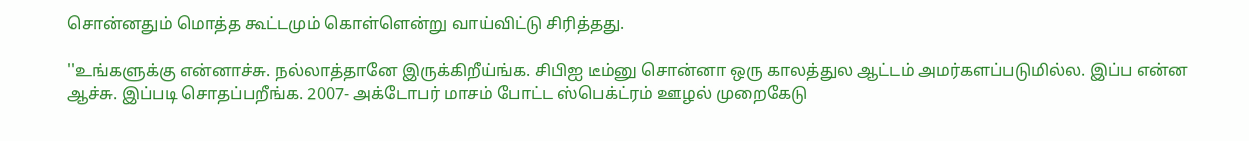சொன்னதும் மொத்த கூட்டமும் கொள்ளென்று வாய்விட்டு சிரித்தது.

''உங்களுக்கு என்னாச்சு. நல்லாத்தானே இருக்கிறீய்ங்க. சிபிஐ டீம்னு சொன்னா ஒரு காலத்துல ஆட்டம் அமர்களப்படுமில்ல. இப்ப என்ன ஆச்சு. இப்படி சொதப்பறீங்க. 2007- அக்டோபர் மாசம் போட்ட ஸ்பெக்ட்ரம் ஊழல் முறைகேடு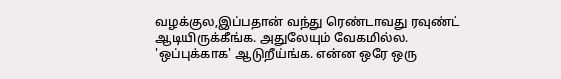வழக்குல,இப்பதான் வந்து ரெண்டாவது ரவுண்ட் ஆடியிருக்கீங்க. அதுலேயும் வேகமில்ல. 'ஒப்புக்காக' ஆடுறீய்ங்க. என்ன ஒரே ஒரு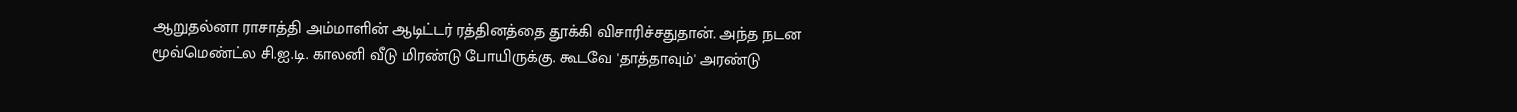ஆறுதல்னா ராசாத்தி அம்மாளின் ஆடிட்டர் ரத்தினத்தை தூக்கி விசாரிச்சதுதான். அந்த நடன மூவ்மெண்ட்ல சி.ஐ.டி. காலனி வீடு மிரண்டு போயிருக்கு. கூடவே 'தாத்தாவும்' அரண்டு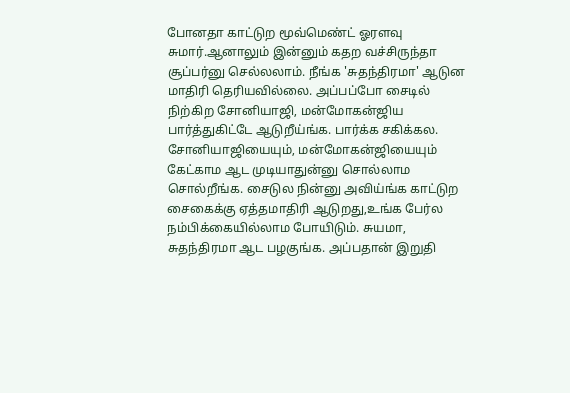போனதா காட்டுற மூவ்மெண்ட் ஓரளவு சுமார்.ஆனாலும் இன்னும் கதற வச்சிருந்தா சூப்பர்னு செல்லலாம். நீங்க 'சுதந்திரமா' ஆடுன மாதிரி தெரியவில்லை. அப்பப்போ சைடில் நிற்கிற சோனியாஜி, மன்மோகன்ஜிய பார்த்துகிட்டே ஆடுறீய்ங்க. பார்க்க சகிக்கல. சோனியாஜியையும், மன்மோகன்ஜியையும் கேட்காம ஆட முடியாதுன்னு சொல்லாம சொல்றீங்க. சைடுல நின்னு அவிய்ங்க காட்டுற சைகைக்கு ஏத்தமாதிரி ஆடுறது,உங்க பேர்ல நம்பிக்கையில்லாம போயிடும். சுயமா, சுதந்திரமா ஆட பழகுங்க. அப்பதான் இறுதி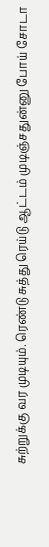சுற்றுக்கு வர முடியும். ரெண்டு சுத்து ரெய்டு ஆட்டம் முடிஞ்சதுன்னு போய் சோடா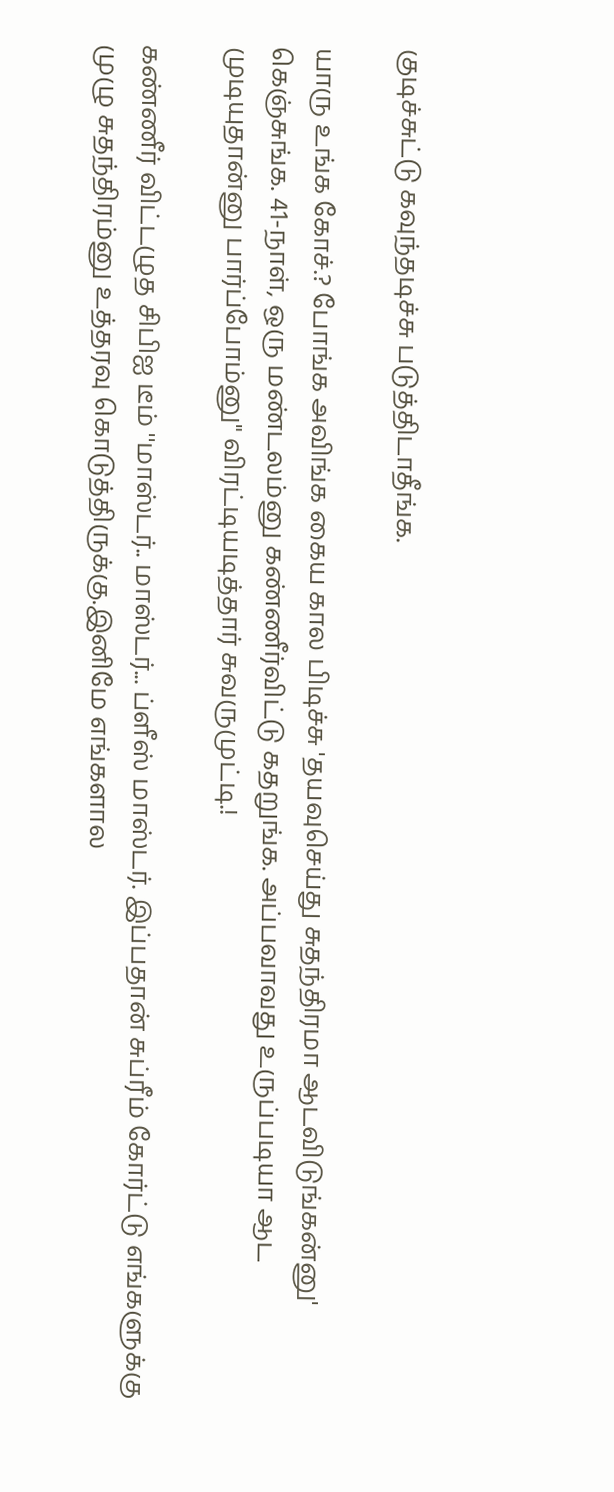குடிச்சுட்டு கவுந்தடிச்சு படுத்திடாதீங்க.

யாரு உங்க கோச்.? போங்க அவிங்க கைய கால பிடிச்சு 'தயவுசெய்து சுதந்திரமா ஆடவிடுங்கன்னு' கெஞ்சுங்க. 41-நாள், ஒரு மண்டலம்னு கண்ணீர்விட்டு கதறுங்க. அப்பவாவது உருப்படியா ஆட முடியுதான்னு பார்ப்போம்னு" விரட்டியடித்தார் சுவருமுட்டி.!

கண்ணீர் விட்டழுத சிபிஐ டீம் ''மாஸ்டர்.. மாஸ்டர்... ப்ளீஸ் மாஸ்டர். இப்பதான் சுப்ரீம் கோர்ட்டு எங்களுக்கு முழு சுதந்திரம்னு உத்தரவு கொடுத்திருக்கு.இனிமே எங்களால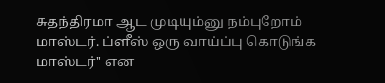சுதந்திரமா ஆட முடியும்னு நம்புறோம் மாஸ்டர். ப்ளீஸ் ஒரு வாய்ப்பு கொடுங்க மாஸ்டர்'' என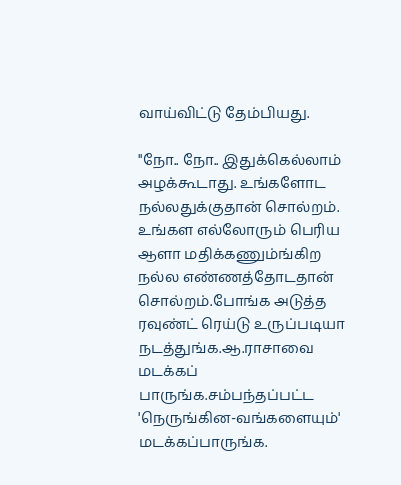வாய்விட்டு தேம்பியது.

''நோ.. நோ.. இதுக்கெல்லாம் அழக்கூடாது. உங்களோட நல்லதுக்குதான் சொல்றம். உங்கள எல்லோரும் பெரிய ஆளா மதிக்கணும்ங்கிற நல்ல எண்ணத்தோடதான் சொல்றம்.போங்க அடுத்த ரவுண்ட் ரெய்டு உருப்படியா நடத்துங்க.ஆ.ராசாவை மடக்கப் பாருங்க.சம்பந்தப்பட்ட 'நெருங்கின-வங்களையும்' மடக்கப்பாருங்க.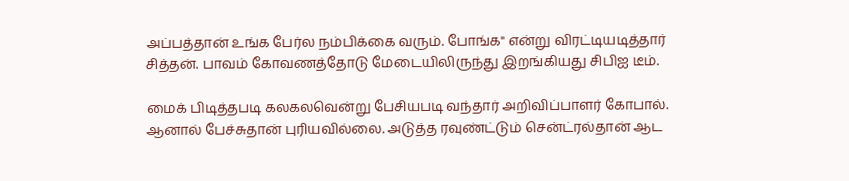அப்பத்தான் உங்க பேர்ல நம்பிக்கை வரும். போங்க" என்று விரட்டியடித்தார் சித்தன். பாவம் கோவணத்தோடு மேடையிலிருந்து இறங்கியது சிபிஐ டீம்.

மைக் பிடித்தபடி கலகலவென்று பேசியபடி வந்தார் அறிவிப்பாளர் கோபால். ஆனால் பேச்சுதான் புரியவில்லை. அடுத்த ரவுண்ட்டும் சென்ட்ரல்தான் ஆட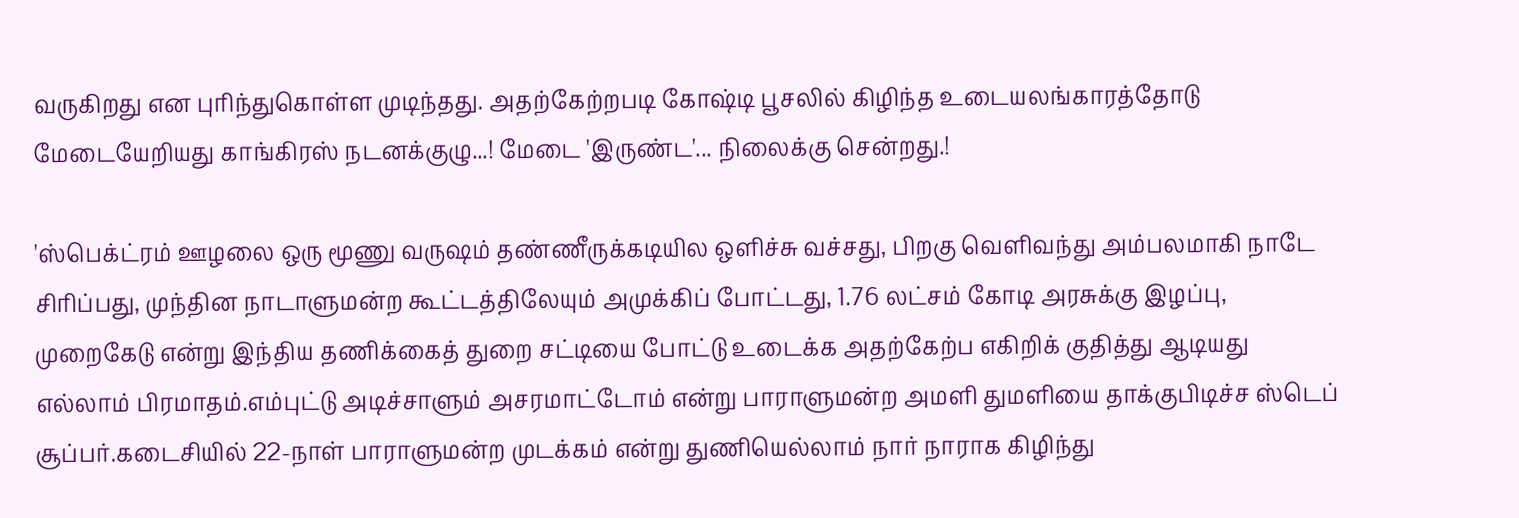வருகிறது என புரிந்துகொள்ள முடிந்தது. அதற்கேற்றபடி கோஷ்டி பூசலில் கிழிந்த உடையலங்காரத்தோடு மேடையேறியது காங்கிரஸ் நடனக்குழு...! மேடை 'இருண்ட'... நிலைக்கு சென்றது.!

'ஸ்பெக்ட்ரம் ஊழலை ஒரு மூணு வருஷம் தண்ணீருக்கடியில ஒளிச்சு வச்சது, பிறகு வெளிவந்து அம்பலமாகி நாடே சிரிப்பது, முந்தின நாடாளுமன்ற கூட்டத்திலேயும் அமுக்கிப் போட்டது, 1.76 லட்சம் கோடி அரசுக்கு இழப்பு, முறைகேடு என்று இந்திய தணிக்கைத் துறை சட்டியை போட்டு உடைக்க அதற்கேற்ப எகிறிக் குதித்து ஆடியது எல்லாம் பிரமாதம்.எம்புட்டு அடிச்சாளும் அசரமாட்டோம் என்று பாராளுமன்ற அமளி துமளியை தாக்குபிடிச்ச ஸ்டெப் சூப்பர்.கடைசியில் 22-நாள் பாராளுமன்ற முடக்கம் என்று துணியெல்லாம் நார் நாராக கிழிந்து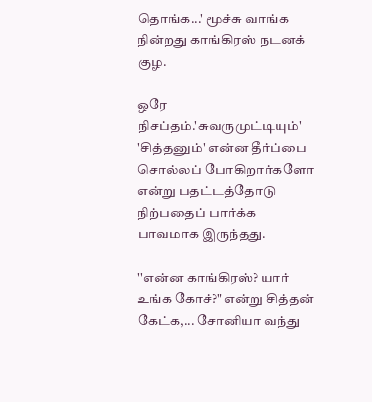தொங்க...' மூச்சு வாங்க நின்றது காங்கிரஸ் நடனக் குழ.

ஒரே நிசப்தம்.'சுவருமுட்டியும்' 'சித்தனும்' என்ன தீர்ப்பை சொல்லப் போகிறார்களோ என்று பதட்டத்தோடு நிற்பதைப் பார்க்க பாவமாக இருந்தது.

''என்ன காங்கிரஸ்? யார் உங்க கோச்?" என்று சித்தன் கேட்க,... சோனியா வந்து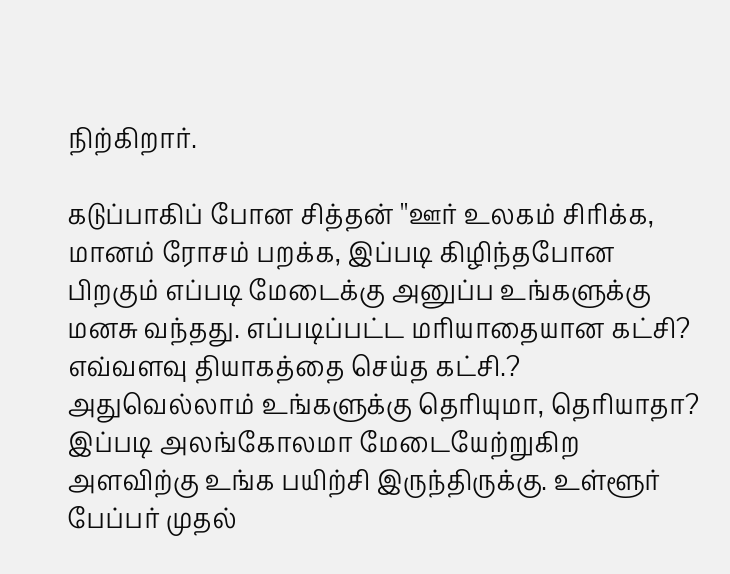நிற்கிறார்.

கடுப்பாகிப் போன சித்தன் ''ஊர் உலகம் சிரிக்க, மானம் ரோசம் பறக்க, இப்படி கிழிந்தபோன பிறகும் எப்படி மேடைக்கு அனுப்ப உங்களுக்கு மனசு வந்தது. எப்படிப்பட்ட மரியாதையான கட்சி? எவ்வளவு தியாகத்தை செய்த கட்சி.? அதுவெல்லாம் உங்களுக்கு தெரியுமா, தெரியாதா? இப்படி அலங்கோலமா மேடையேற்றுகிற அளவிற்கு உங்க பயிற்சி இருந்திருக்கு. உள்ளூர் பேப்பர் முதல்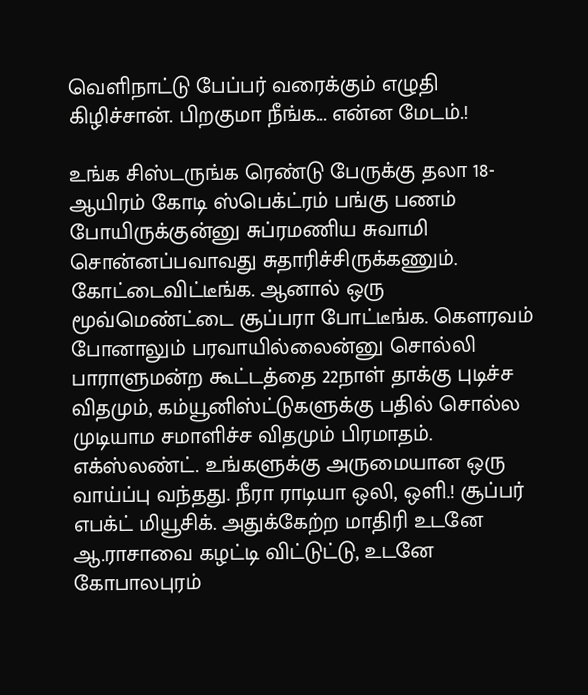வெளிநாட்டு பேப்பர் வரைக்கும் எழுதி கிழிச்சான். பிறகுமா நீங்க... என்ன மேடம்.!

உங்க சிஸ்டருங்க ரெண்டு பேருக்கு தலா 18-ஆயிரம் கோடி ஸ்பெக்ட்ரம் பங்கு பணம் போயிருக்குன்னு சுப்ரமணிய சுவாமி சொன்னப்பவாவது சுதாரிச்சிருக்கணும். கோட்டைவிட்டீங்க. ஆனால் ஒரு மூவ்மெண்ட்டை சூப்பரா போட்டீங்க. கௌரவம் போனாலும் பரவாயில்லைன்னு சொல்லி பாராளுமன்ற கூட்டத்தை 22நாள் தாக்கு புடிச்ச விதமும், கம்யூனிஸ்ட்டுகளுக்கு பதில் சொல்ல முடியாம சமாளிச்ச விதமும் பிரமாதம். எக்ஸ்லண்ட். உங்களுக்கு அருமையான ஒரு வாய்ப்பு வந்தது. நீரா ராடியா ஒலி, ஒளி.! சூப்பர் எபக்ட் மியூசிக். அதுக்கேற்ற மாதிரி உடனே ஆ.ராசாவை கழட்டி விட்டுட்டு, உடனே கோபாலபுரம்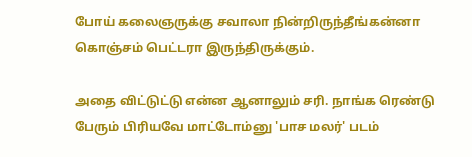போய் கலைஞருக்கு சவாலா நின்றிருந்தீங்கன்னா கொஞ்சம் பெட்டரா இருந்திருக்கும்.

அதை விட்டுட்டு என்ன ஆனாலும் சரி. நாங்க ரெண்டு பேரும் பிரியவே மாட்டோம்னு 'பாச மலர்' படம்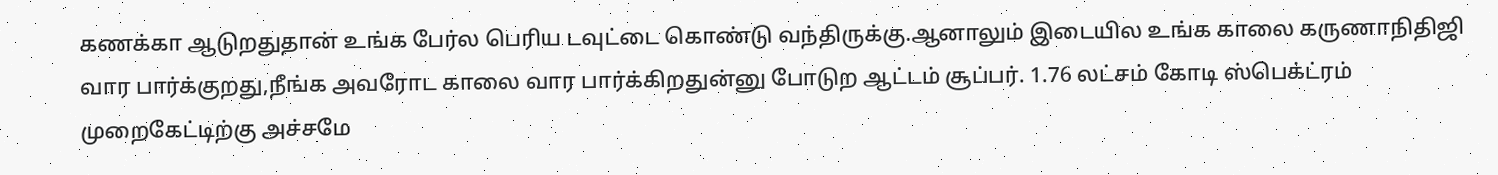கணக்கா ஆடுறதுதான் உங்க பேர்ல பெரிய டவுட்டை கொண்டு வந்திருக்கு.ஆனாலும் இடையில உங்க காலை கருணாநிதிஜி வார பார்க்குறது,நீங்க அவரோட காலை வார பார்க்கிறதுன்னு போடுற ஆட்டம் சூப்பர். 1.76 லட்சம் கோடி ஸ்பெக்ட்ரம் முறைகேட்டிற்கு அச்சமே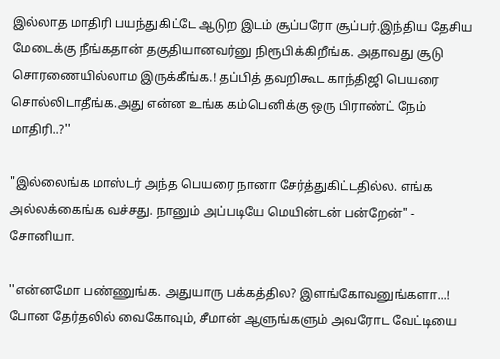இல்லாத மாதிரி பயந்துகிட்டே ஆடுற இடம் சூப்பரோ சூப்பர்.இந்திய தேசிய மேடைக்கு நீங்கதான் தகுதியானவர்னு நிரூபிக்கிறீங்க. அதாவது சூடு சொரணையில்லாம இருக்கீங்க.! தப்பித் தவறிகூட காந்திஜி பெயரை சொல்லிடாதீங்க.அது என்ன உங்க கம்பெனிக்கு ஒரு பிராண்ட் நேம் மாதிரி..?''

"இல்லைங்க மாஸ்டர் அந்த பெயரை நானா சேர்த்துகிட்டதில்ல. எங்க அல்லக்கைங்க வச்சது. நானும் அப்படியே மெயின்டன் பன்றேன்" - சோனியா.

''என்னமோ பண்ணுங்க. அதுயாரு பக்கத்தில? இளங்கோவனுங்களா...! போன தேர்தலில் வைகோவும், சீமான் ஆளுங்களும் அவரோட வேட்டியை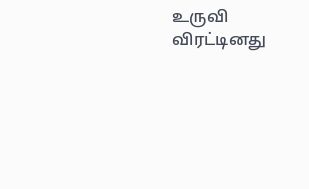உருவி விரட்டினது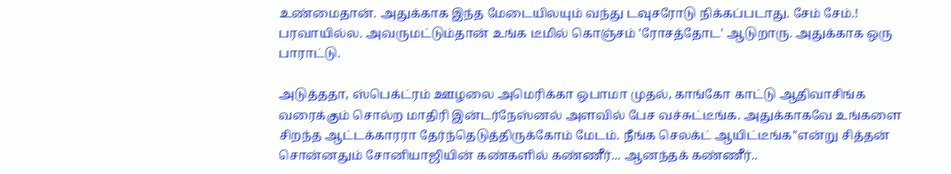உண்மைதான். அதுக்காக இந்த மேடையிலயும் வந்து டவுசரோடு நிக்கப்படாது. சேம் சேம்.! பரவாயில்ல. அவருமட்டும்தான் உங்க டீமில் கொஞ்சம் 'ரோசத்தோட' ஆடுறாரு. அதுக்காக ஒரு பாராட்டு.

அடுத்ததா, ஸ்பெக்ட்ரம் ஊழலை அமெரிக்கா ஒபாமா முதல், காங்கோ காட்டு ஆதிவாசிங்க வரைக்கும் சொல்ற மாதிரி இன்டர்நேஸ்னல் அளவில் பேச வச்சுட்டீங்க. அதுக்காகவே உங்களை சிறந்த ஆட்டக்காரரா தேர்ந்தெடுத்திருக்கோம் மேடம். நீங்க செலக்ட் ஆயிட்டீங்க''என்று சித்தன் சொன்னதும் சோனியாஜியின் கண்களில் கண்ணீர்... ஆனந்தக் கண்ணீர்..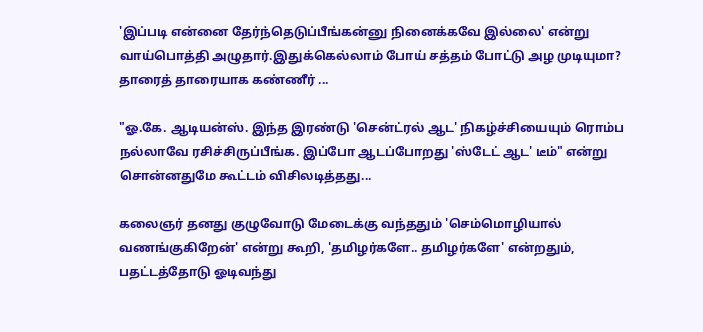'இப்படி என்னை தேர்ந்தெடுப்பீங்கன்னு நினைக்கவே இல்லை' என்று வாய்பொத்தி அழுதார்.இதுக்கெல்லாம் போய் சத்தம் போட்டு அழ முடியுமா? தாரைத் தாரையாக கண்ணீர் ...

"ஓ.கே. ஆடியன்ஸ். இந்த இரண்டு 'சென்ட்ரல் ஆட' நிகழ்ச்சியையும் ரொம்ப நல்லாவே ரசிச்சிருப்பீங்க. இப்போ ஆடப்போறது 'ஸ்டேட் ஆட' டீம்" என்று சொன்னதுமே கூட்டம் விசிலடித்தது...

கலைஞர் தனது குழுவோடு மேடைக்கு வந்ததும் 'செம்மொழியால் வணங்குகிறேன்' என்று கூறி, 'தமிழர்களே.. தமிழர்களே' என்றதும், பதட்டத்தோடு ஓடிவந்து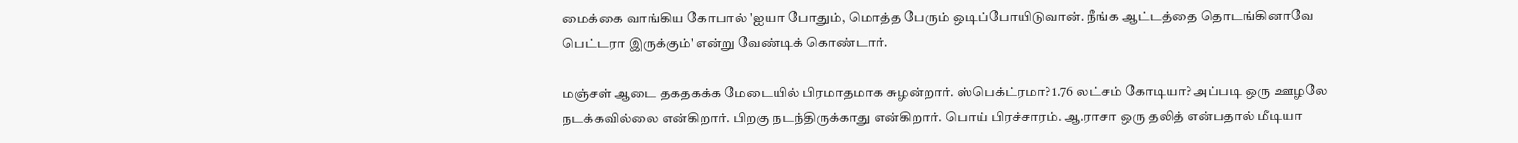மைக்கை வாங்கிய கோபால் 'ஐயா போதும், மொத்த பேரும் ஒடிப்போயிடுவான். நீங்க ஆட்டத்தை தொடங்கினாவே பெட்டரா இருக்கும்' என்று வேண்டிக் கொண்டார்.

மஞ்சள் ஆடை தகதகக்க மேடையில் பிரமாதமாக சுழன்றார். ஸ்பெக்ட்ரமா? 1.76 லட்சம் கோடியா? அப்படி ஒரு ஊழலே நடக்கவில்லை என்கிறார். பிறகு நடந்திருக்காது என்கிறார். பொய் பிரச்சாரம். ஆ.ராசா ஒரு தலித் என்பதால் மீடியா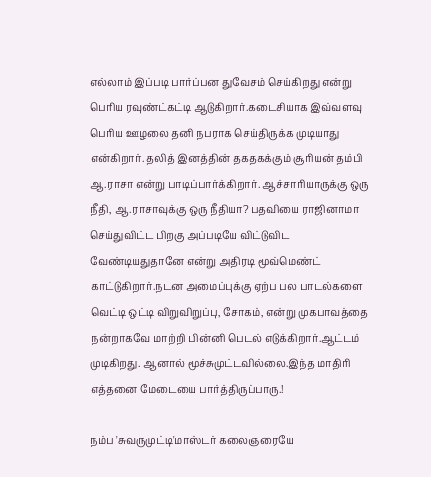எல்லாம் இப்படி பார்ப்பன துவேசம் செய்கிறது என்று பெரிய ரவுண்ட்கட்டி ஆடுகிறார்.கடைசியாக இவ்வளவு பெரிய ஊழலை தனி நபராக செய்திருக்க முடியாது என்கிறார். தலித் இனத்தின் தகதகக்கும் சூரியன் தம்பி ஆ.ராசா என்று பாடிப்பார்க்கிறார். ஆச்சாரியாருக்கு ஒரு நீதி, ஆ.ராசாவுக்கு ஒரு நீதியா? பதவியை ராஜினாமா செய்துவிட்ட பிறகு அப்படியே விட்டுவிட வேண்டியதுதானே என்று அதிரடி மூவ்மெண்ட் காட்டுகிறார்.நடன அமைப்புக்கு ஏற்ப பல பாடல்களை வெட்டி ஒட்டி விறுவிறுப்பு, சோகம், என்று முகபாவத்தை நன்றாகவே மாற்றி பின்னி பெடல் எடுக்கிறார்.ஆட்டம் முடிகிறது. ஆனால் மூச்சுமுட்டவில்லை.இந்த மாதிரி எத்தனை மேடையை பார்த்திருப்பாரு.!

நம்ப 'சுவருமுட்டி'மாஸ்டர் கலைஞரையே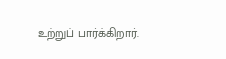உற்றுப் பார்க்கிறார்.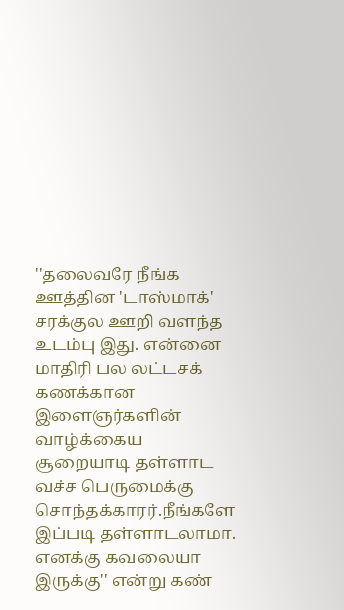''தலைவரே நீங்க ஊத்தின 'டாஸ்மாக்' சரக்குல ஊறி வளந்த உடம்பு இது. என்னை மாதிரி பல லட்டசக் கணக்கான இளைஞர்களின் வாழ்க்கைய சூறையாடி தள்ளாட வச்ச பெருமைக்கு சொந்தக்காரர்.நீங்களே இப்படி தள்ளாடலாமா. எனக்கு கவலையா இருக்கு'' என்று கண்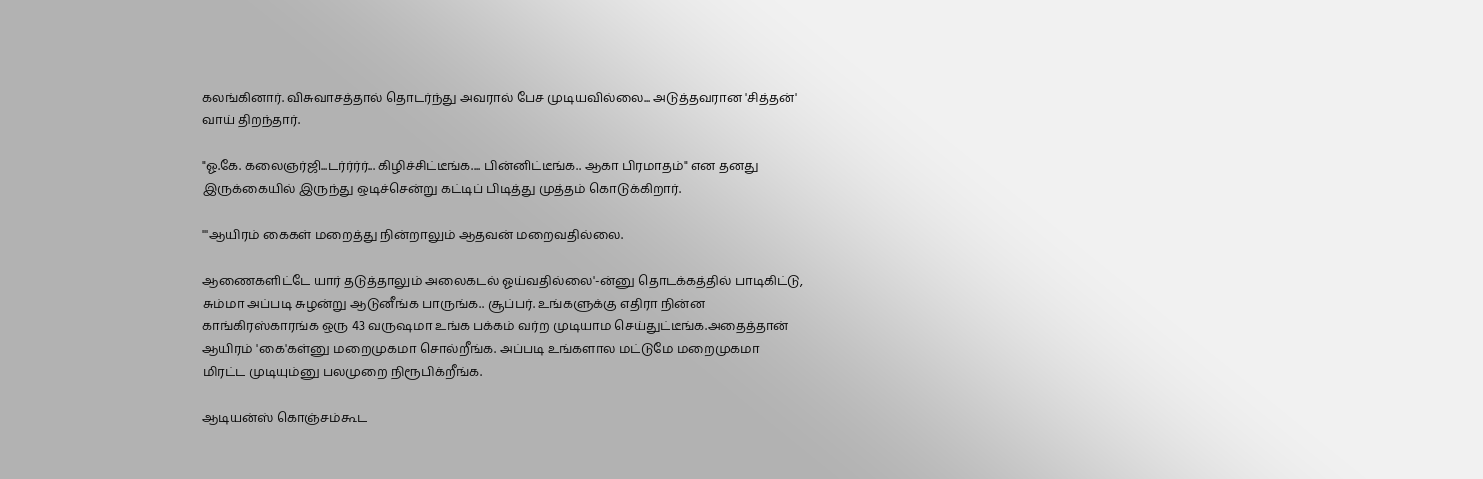கலங்கினார். விசுவாசத்தால் தொடர்ந்து அவரால் பேச முடியவில்லை... அடுத்தவரான 'சித்தன்' வாய் திறந்தார்.

"ஓ.கே. கலைஞர்ஜி...டர்ர்ர்ர்... கிழிச்சிட்டீங்க.... பின்னிட்டீங்க.. ஆகா பிரமாதம்" என தனது இருக்கையில் இருந்து ஒடிச்சென்று கட்டிப் பிடித்து முத்தம் கொடுக்கிறார்.

'''ஆயிரம் கைகள் மறைத்து நின்றாலும் ஆதவன் மறைவதில்லை.

ஆணைகளிட்டே யார் தடுத்தாலும் அலைகடல் ஓய்வதில்லை'-ன்னு தொடக்கத்தில் பாடிகிட்டு, சும்மா அப்படி சுழன்று ஆடுனீங்க பாருங்க.. சூப்பர். உங்களுக்கு எதிரா நின்ன காங்கிரஸ்காரங்க ஒரு 43 வருஷமா உங்க பக்கம் வர்ற முடியாம செய்துட்டீங்க.அதைத்தான் ஆயிரம் 'கை'கள்னு மறைமுகமா சொல்றீங்க. அப்படி உங்களால மட்டுமே மறைமுகமா மிரட்ட முடியும்னு பலமுறை நிரூபிக்றீங்க.

ஆடியன்ஸ் கொஞ்சம்கூட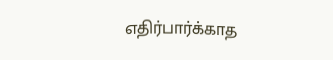எதிர்பார்க்காத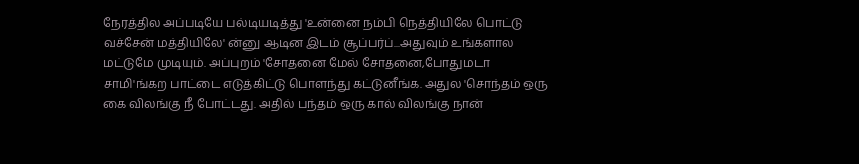நேரத்தில அப்படியே பல்டியடித்து 'உன்னை நம்பி நெத்தியிலே பொட்டு வச்சேன் மத்தியிலே' ன்னு ஆடின இடம் சூப்பர்ப்...அதுவும் உங்களால மட்டுமே முடியும். அப்புறம் 'சோதனை மேல் சோதனை,போதுமடா சாமி'ங்கற பாட்டை எடுத்கிட்டு பொளந்து கட்டுனீங்க. அதுல 'சொந்தம் ஒரு கை விலங்கு நீ போட்டது. அதில் பந்தம் ஒரு கால் விலங்கு நான்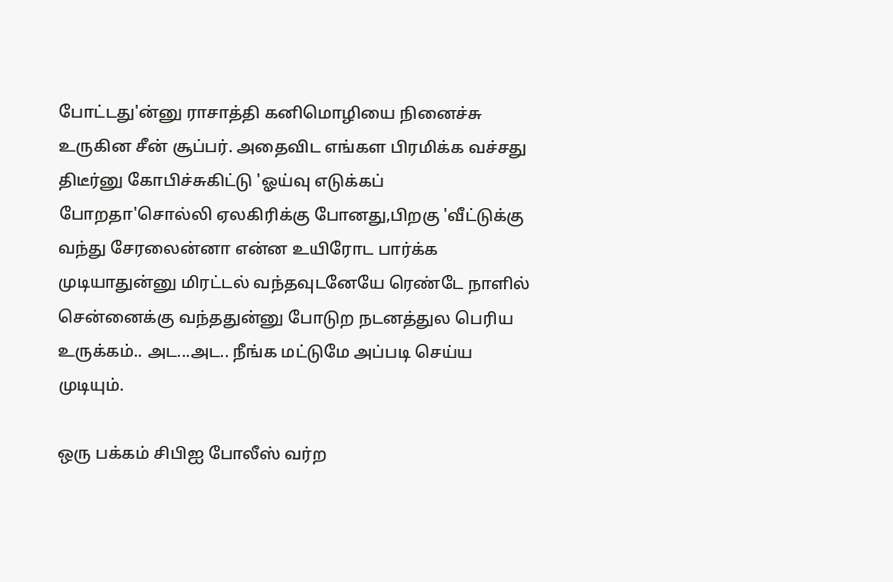போட்டது'ன்னு ராசாத்தி கனிமொழியை நினைச்சு உருகின சீன் சூப்பர். அதைவிட எங்கள பிரமிக்க வச்சது திடீர்னு கோபிச்சுகிட்டு 'ஓய்வு எடுக்கப் போறதா'சொல்லி ஏலகிரிக்கு போனது,பிறகு 'வீட்டுக்கு வந்து சேரலைன்னா என்ன உயிரோட பார்க்க முடியாதுன்னு மிரட்டல் வந்தவுடனேயே ரெண்டே நாளில் சென்னைக்கு வந்ததுன்னு போடுற நடனத்துல பெரிய உருக்கம்.. அட...அட.. நீங்க மட்டுமே அப்படி செய்ய முடியும்.

ஒரு பக்கம் சிபிஐ போலீஸ் வர்ற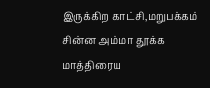இருக்கிற காட்சி,மறுபக்கம் சின்ன அம்மா தூக்க மாத்திரைய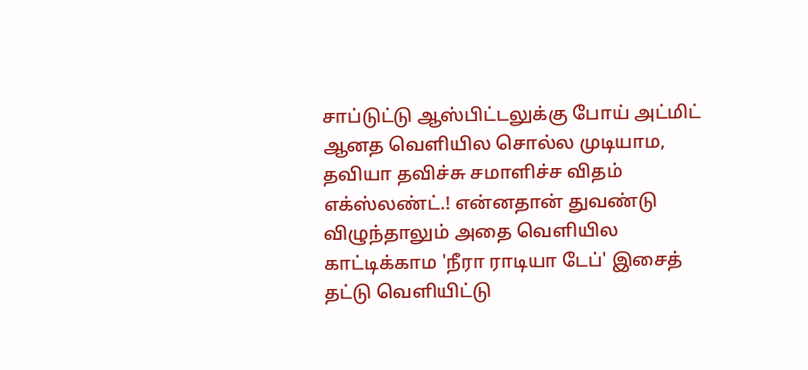சாப்டுட்டு ஆஸ்பிட்டலுக்கு போய் அட்மிட் ஆனத வெளியில சொல்ல முடியாம, தவியா தவிச்சு சமாளிச்ச விதம் எக்ஸ்லண்ட்.! என்னதான் துவண்டு விழுந்தாலும் அதை வெளியில காட்டிக்காம 'நீரா ராடியா டேப்' இசைத் தட்டு வெளியிட்டு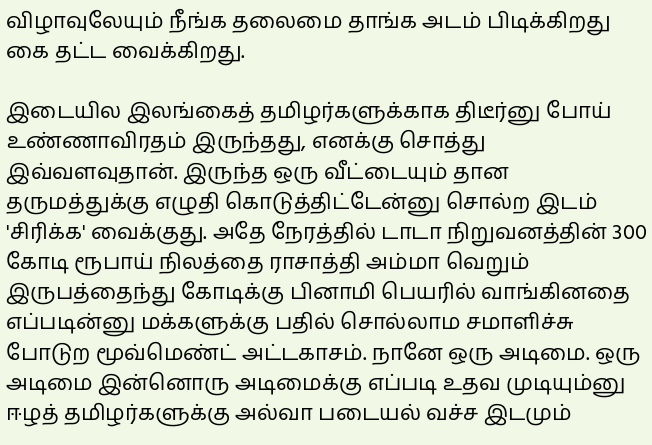விழாவுலேயும் நீங்க தலைமை தாங்க அடம் பிடிக்கிறது கை தட்ட வைக்கிறது.

இடையில இலங்கைத் தமிழர்களுக்காக திடீர்னு போய் உண்ணாவிரதம் இருந்தது, எனக்கு சொத்து இவ்வளவுதான். இருந்த ஒரு வீட்டையும் தான தருமத்துக்கு எழுதி கொடுத்திட்டேன்னு சொல்ற இடம் 'சிரிக்க' வைக்குது. அதே நேரத்தில் டாடா நிறுவனத்தின் 300 கோடி ரூபாய் நிலத்தை ராசாத்தி அம்மா வெறும் இருபத்தைந்து கோடிக்கு பினாமி பெயரில் வாங்கினதை எப்படின்னு மக்களுக்கு பதில் சொல்லாம சமாளிச்சு போடுற மூவ்மெண்ட் அட்டகாசம். நானே ஒரு அடிமை. ஒரு அடிமை இன்னொரு அடிமைக்கு எப்படி உதவ முடியும்னு ஈழத் தமிழர்களுக்கு அல்வா படையல் வச்ச இடமும்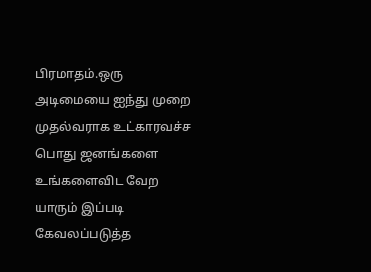பிரமாதம்.ஒரு அடிமையை ஐந்து முறை முதல்வராக உட்காரவச்ச பொது ஜனங்களை உங்களைவிட வேற யாரும் இப்படி கேவலப்படுத்த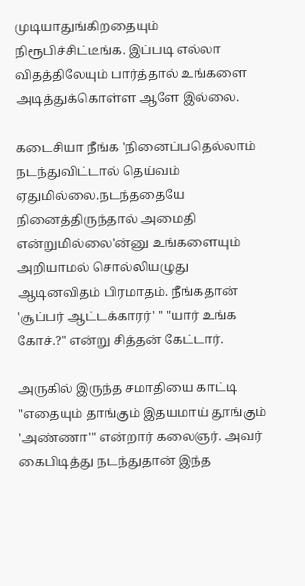முடியாதுங்கிறதையும் நிரூபிச்சிட்டீங்க. இப்படி எல்லா விதத்திலேயும் பார்த்தால் உங்களை அடித்துக்கொள்ள ஆளே இல்லை.

கடைசியா நீங்க 'நினைப்பதெல்லாம் நடந்துவிட்டால் தெய்வம் ஏதுமில்லை.நடந்ததையே நினைத்திருந்தால் அமைதி என்றுமில்லை'ன்னு உங்களையும் அறியாமல் சொல்லியழுது ஆடினவிதம் பிரமாதம். நீங்கதான் 'சூப்பர் ஆட்டக்காரர்' '' "யார் உங்க கோச்.?" என்று சித்தன் கேட்டார்.

அருகில் இருந்த சமாதியை காட்டி "எதையும் தாங்கும் இதயமாய் தூங்கும் 'அண்ணா'" என்றார் கலைஞர். அவர் கைபிடித்து நடந்துதான் இந்த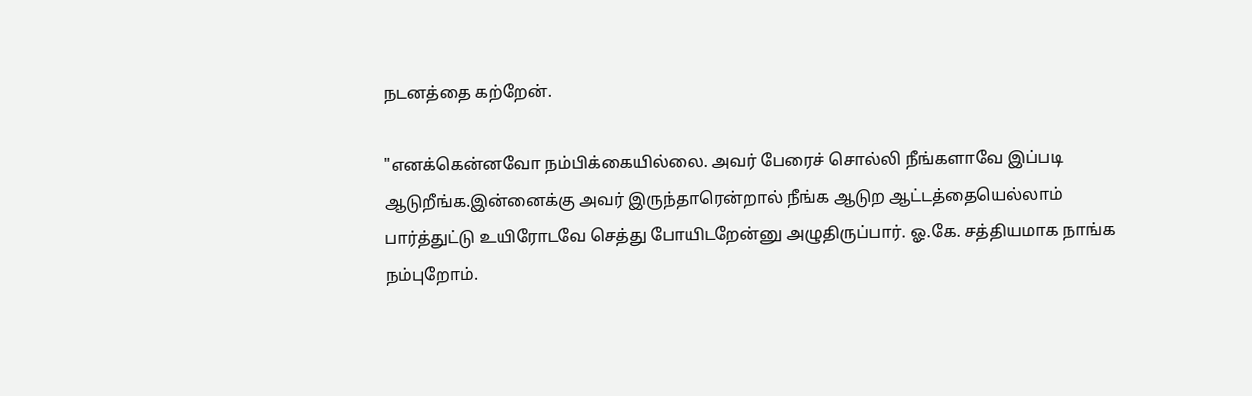நடனத்தை கற்றேன்.

"எனக்கென்னவோ நம்பிக்கையில்லை. அவர் பேரைச் சொல்லி நீங்களாவே இப்படி ஆடுறீங்க.இன்னைக்கு அவர் இருந்தாரென்றால் நீங்க ஆடுற ஆட்டத்தையெல்லாம் பார்த்துட்டு உயிரோடவே செத்து போயிடறேன்னு அழுதிருப்பார். ஓ.கே. சத்தியமாக நாங்க நம்புறோம்.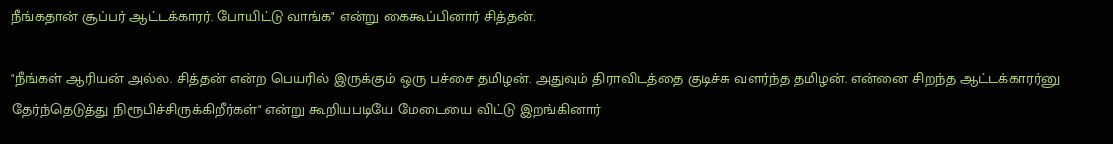நீங்கதான் சூப்பர் ஆட்டக்காரர். போயிட்டு வாங்க" என்று கைகூப்பினார் சித்தன்.

"நீங்கள் ஆரியன் அல்ல. சித்தன் என்ற பெயரில் இருக்கும் ஒரு பச்சை தமிழன். அதுவும் திராவிடத்தை குடிச்சு வளர்ந்த தமிழன். என்னை சிறந்த ஆட்டக்காரர்னு தேர்ந்தெடுத்து நிரூபிச்சிருக்கிறீர்கள்" என்று கூறியபடியே மேடையை விட்டு இறங்கினார்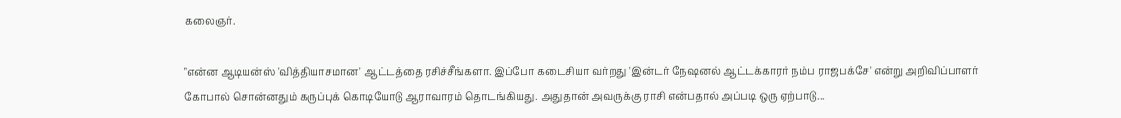கலைஞர்.

"என்ன ஆடியன்ஸ் 'வித்தியாசமான' ஆட்டத்தை ரசிச்சீங்களா. இப்போ கடைசியா வர்றது 'இன்டர் நேஷனல் ஆட்டக்காரர் நம்ப ராஜபக்சே' என்று அறிவிப்பாளர் கோபால் சொன்னதும் கருப்புக் கொடியோடு ஆராவாரம் தொடங்கியது. அதுதான் அவருக்கு ராசி என்பதால் அப்படி ஒரு ஏற்பாடு...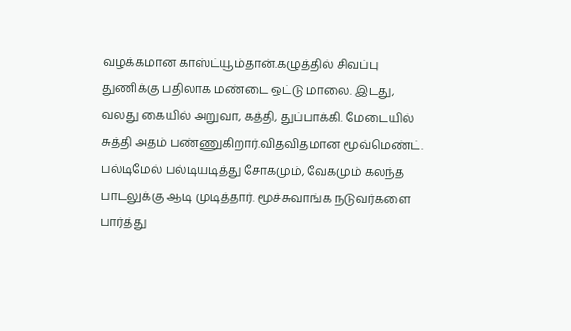வழக்கமான காஸ்ட்யூம்தான்.கழுத்தில் சிவப்பு துணிக்கு பதிலாக மண்டை ஒட்டு மாலை. இடது, வலது கையில் அறுவா, கத்தி, துப்பாக்கி. மேடையில் சுத்தி அதம் பண்ணுகிறார்.விதவிதமான மூவ்மெண்ட். பல்டிமேல் பல்டியடித்து சோகமும், வேகமும் கலந்த பாடலுக்கு ஆடி முடித்தார். மூச்சுவாங்க நடுவர்களை பார்த்து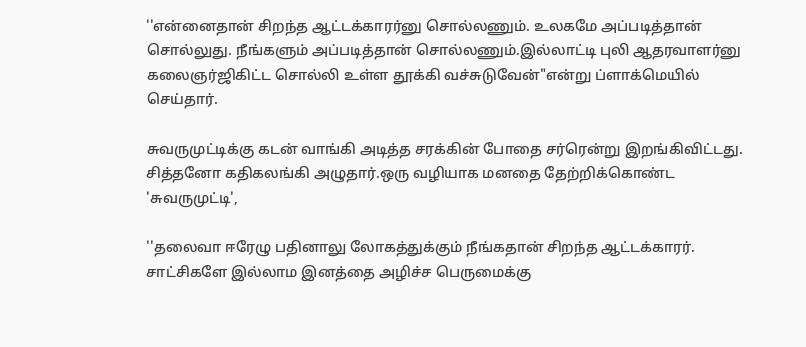''என்னைதான் சிறந்த ஆட்டக்காரர்னு சொல்லணும். உலகமே அப்படித்தான் சொல்லுது. நீங்களும் அப்படித்தான் சொல்லணும்.இல்லாட்டி புலி ஆதரவாளர்னு கலைஞர்ஜிகிட்ட சொல்லி உள்ள தூக்கி வச்சுடுவேன்"என்று ப்ளாக்மெயில் செய்தார்.

சுவருமுட்டிக்கு கடன் வாங்கி அடித்த சரக்கின் போதை சர்ரென்று இறங்கிவிட்டது. சித்தனோ கதிகலங்கி அழுதார்.ஒரு வழியாக மனதை தேற்றிக்கொண்ட 'சுவருமுட்டி',

''தலைவா ஈரேழு பதினாலு லோகத்துக்கும் நீங்கதான் சிறந்த ஆட்டக்காரர். சாட்சிகளே இல்லாம இனத்தை அழிச்ச பெருமைக்கு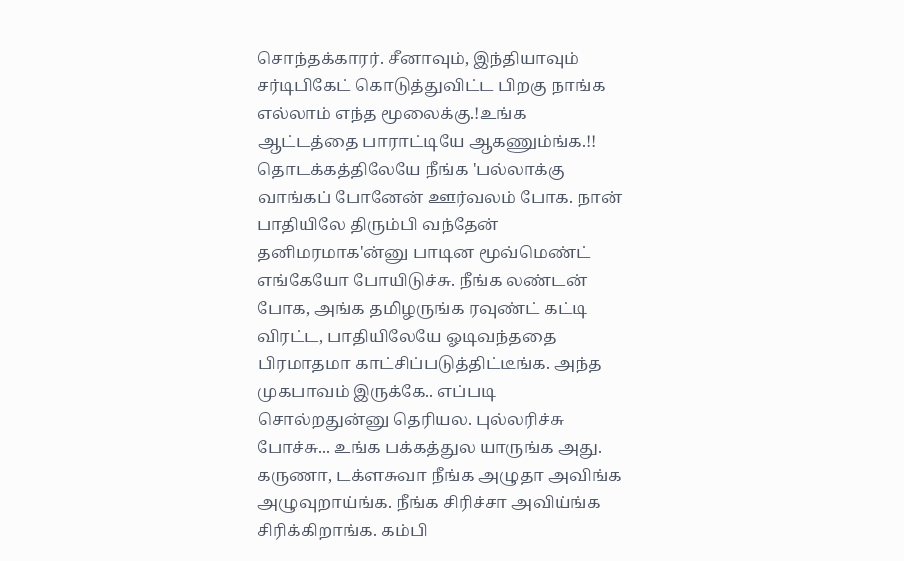சொந்தக்காரர். சீனாவும், இந்தியாவும் சர்டிபிகேட் கொடுத்துவிட்ட பிறகு நாங்க எல்லாம் எந்த மூலைக்கு.!உங்க ஆட்டத்தை பாராட்டியே ஆகணும்ங்க.!! தொடக்கத்திலேயே நீங்க 'பல்லாக்கு வாங்கப் போனேன் ஊர்வலம் போக. நான் பாதியிலே திரும்பி வந்தேன் தனிமரமாக'ன்னு பாடின மூவ்மெண்ட் எங்கேயோ போயிடுச்சு. நீங்க லண்டன் போக, அங்க தமிழருங்க ரவுண்ட் கட்டி விரட்ட, பாதியிலேயே ஓடிவந்ததை பிரமாதமா காட்சிப்படுத்திட்டீங்க. அந்த முகபாவம் இருக்கே.. எப்படி சொல்றதுன்னு தெரியல. புல்லரிச்சு போச்சு... உங்க பக்கத்துல யாருங்க அது. கருணா, டக்ளசுவா நீங்க அழுதா அவிங்க அழுவுறாய்ங்க. நீங்க சிரிச்சா அவிய்ங்க சிரிக்கிறாங்க. கம்பி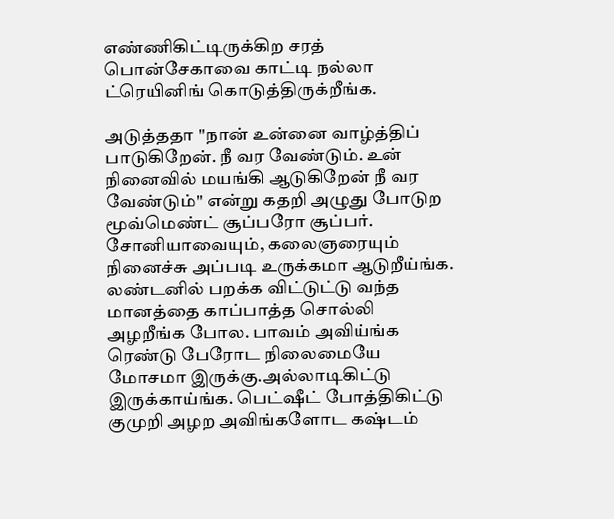எண்ணிகிட்டிருக்கிற சரத் பொன்சேகாவை காட்டி நல்லா ட்ரெயினிங் கொடுத்திருக்றீங்க.

அடுத்ததா ''நான் உன்னை வாழ்த்திப் பாடுகிறேன். நீ வர வேண்டும். உன் நினைவில் மயங்கி ஆடுகிறேன் நீ வர வேண்டும்'' என்று கதறி அழுது போடுற மூவ்மெண்ட் சூப்பரோ சூப்பர். சோனியாவையும், கலைஞரையும் நினைச்சு அப்படி உருக்கமா ஆடுறீய்ங்க. லண்டனில் பறக்க விட்டுட்டு வந்த மானத்தை காப்பாத்த சொல்லி அழறீங்க போல. பாவம் அவிய்ங்க ரெண்டு பேரோட நிலைமையே மோசமா இருக்கு.அல்லாடிகிட்டு இருக்காய்ங்க. பெட்ஷீட் போத்திகிட்டு குமுறி அழற அவிங்களோட கஷ்டம்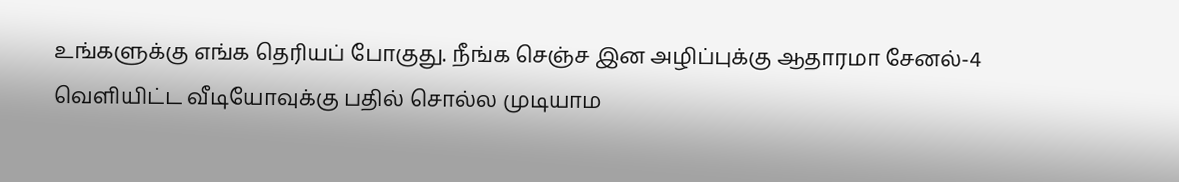உங்களுக்கு எங்க தெரியப் போகுது. நீங்க செஞ்ச இன அழிப்புக்கு ஆதாரமா சேனல்-4 வெளியிட்ட வீடியோவுக்கு பதில் சொல்ல முடியாம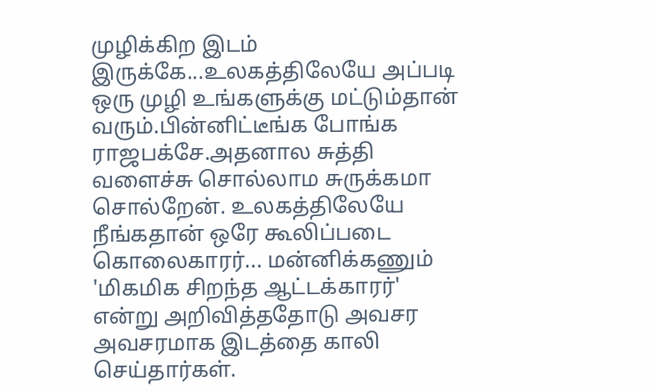முழிக்கிற இடம் இருக்கே...உலகத்திலேயே அப்படி ஒரு முழி உங்களுக்கு மட்டும்தான் வரும்.பின்னிட்டீங்க போங்க ராஜபக்சே.அதனால சுத்தி வளைச்சு சொல்லாம சுருக்கமா சொல்றேன். உலகத்திலேயே நீங்கதான் ஒரே கூலிப்படை கொலைகாரர்... மன்னிக்கணும் 'மிகமிக சிறந்த ஆட்டக்காரர்' என்று அறிவித்ததோடு அவசர அவசரமாக இடத்தை காலி செய்தார்கள்.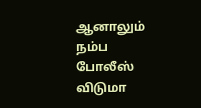ஆனாலும் நம்ப போலீஸ் விடுமா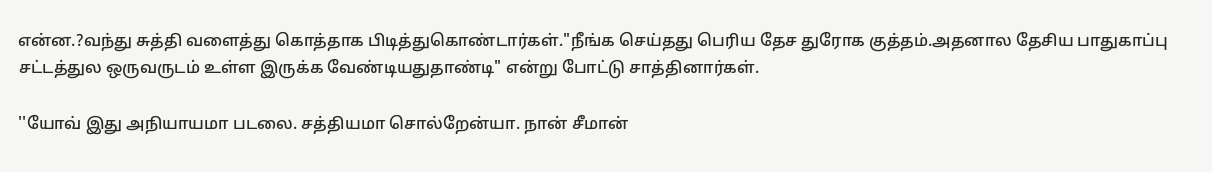என்ன.?வந்து சுத்தி வளைத்து கொத்தாக பிடித்துகொண்டார்கள்."நீங்க செய்தது பெரிய தேச துரோக குத்தம்.அதனால தேசிய பாதுகாப்பு சட்டத்துல ஒருவருடம் உள்ள இருக்க வேண்டியதுதாண்டி" என்று போட்டு சாத்தினார்கள்.

''யோவ் இது அநியாயமா படலை. சத்தியமா சொல்றேன்யா. நான் சீமான்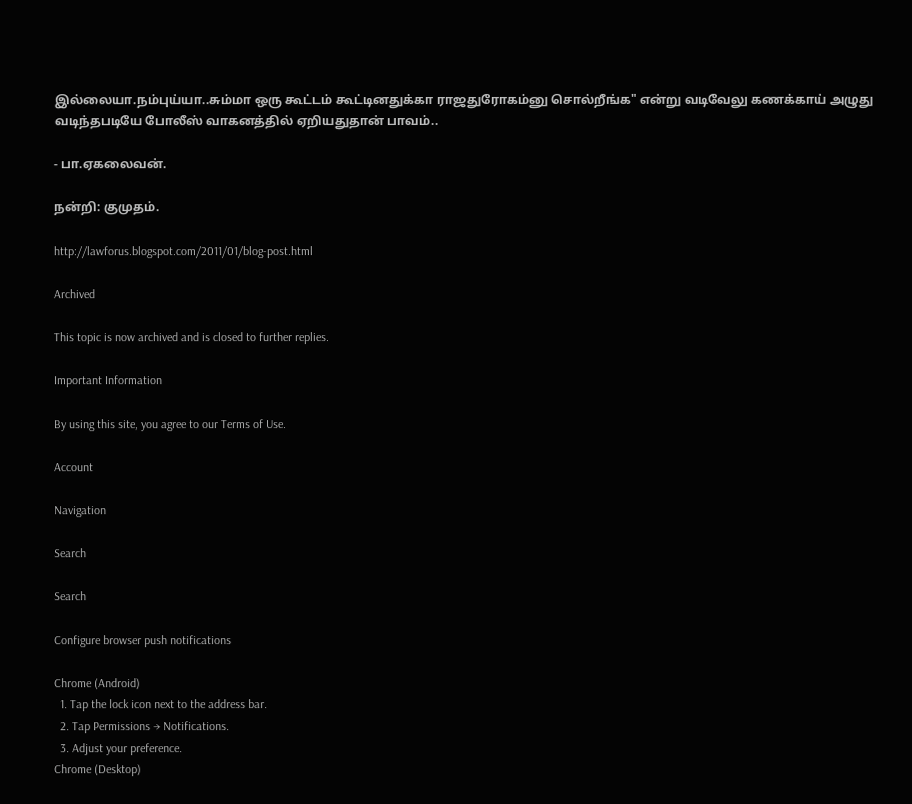இல்லையா.நம்புய்யா..சும்மா ஒரு கூட்டம் கூட்டினதுக்கா ராஜதுரோகம்னு சொல்றீங்க" என்று வடிவேலு கணக்காய் அழுது வடிந்தபடியே போலீஸ் வாகனத்தில் ஏறியதுதான் பாவம்..

- பா.ஏகலைவன்.

நன்றி: குமுதம்.

http://lawforus.blogspot.com/2011/01/blog-post.html

Archived

This topic is now archived and is closed to further replies.

Important Information

By using this site, you agree to our Terms of Use.

Account

Navigation

Search

Search

Configure browser push notifications

Chrome (Android)
  1. Tap the lock icon next to the address bar.
  2. Tap Permissions → Notifications.
  3. Adjust your preference.
Chrome (Desktop)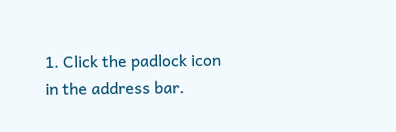1. Click the padlock icon in the address bar.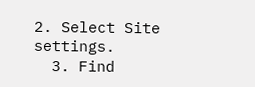2. Select Site settings.
  3. Find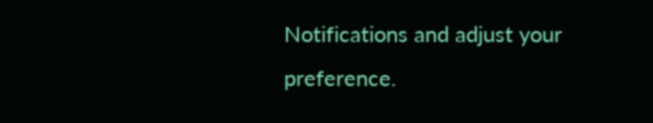Notifications and adjust your preference.